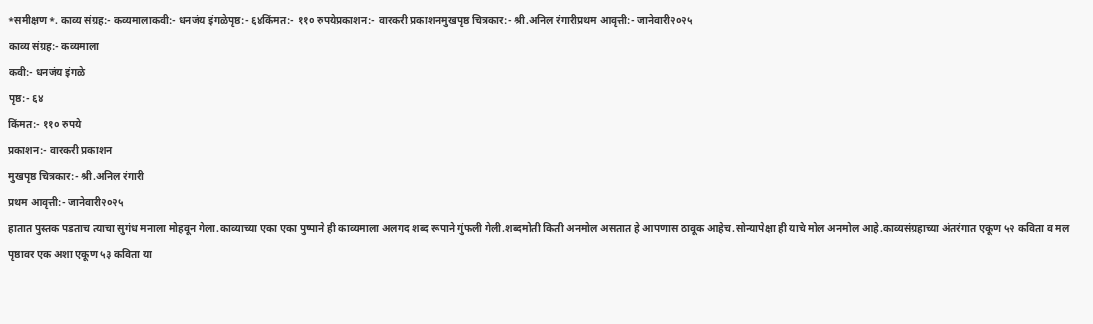*समीक्षण*. काव्य संग्रह:- कव्यमालाकवी:- धनजंय इंगळेपृष्ठ:- ६४किंमत:- ११० रुपयेप्रकाशन:- वारकरी प्रकाशनमुखपृष्ठ चित्रकार:- श्री.अनिल रंगारीप्रथम आवृत्ती:- जानेवारी२०२५
काव्य संग्रह:- कव्यमाला
कवी:- धनजंय इंगळे
पृष्ठ:- ६४
किंमत:- ११० रुपये
प्रकाशन:- वारकरी प्रकाशन
मुखपृष्ठ चित्रकार:- श्री.अनिल रंगारी
प्रथम आवृत्ती:- जानेवारी२०२५
हातात पुस्तक पडताच त्याचा सुगंध मनाला मोहवून गेला.काव्याच्या एका एका पुष्पाने ही काव्यमाला अलगद शब्द रूपाने गुंफली गेली.शब्दमोती किती अनमोल असतात हे आपणास ठावूक आहेच.सोन्यापेक्षा ही याचे मोल अनमोल आहे.काव्यसंग्रहाच्या अंतरंगात एकूण ५२ कविता व मल पृष्ठावर एक अशा एकूण ५३ कविता या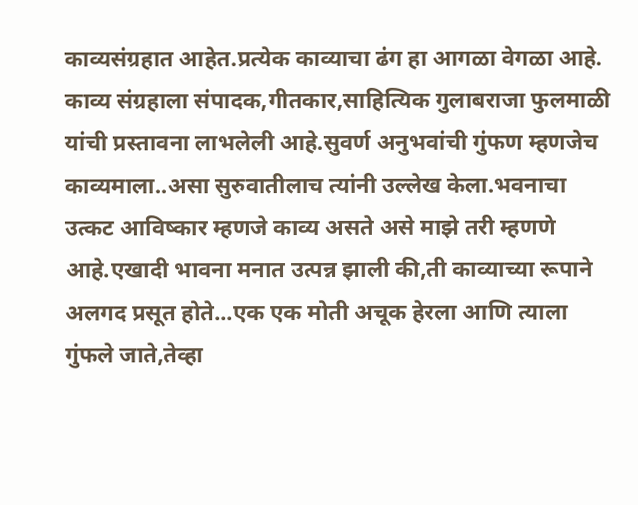काव्यसंग्रहात आहेत.प्रत्येक काव्याचा ढंग हा आगळा वेगळा आहे.
काव्य संग्रहाला संपादक,गीतकार,साहित्यिक गुलाबराजा फुलमाळी यांची प्रस्तावना लाभलेली आहे.सुवर्ण अनुभवांची गुंफण म्हणजेच काव्यमाला..असा सुरुवातीलाच त्यांनी उल्लेख केला.भवनाचा उत्कट आविष्कार म्हणजे काव्य असते असे माझे तरी म्हणणे आहे.एखादी भावना मनात उत्पन्न झाली की,ती काव्याच्या रूपाने अलगद प्रसूत होते...एक एक मोती अचूक हेरला आणि त्याला गुंफले जाते,तेव्हा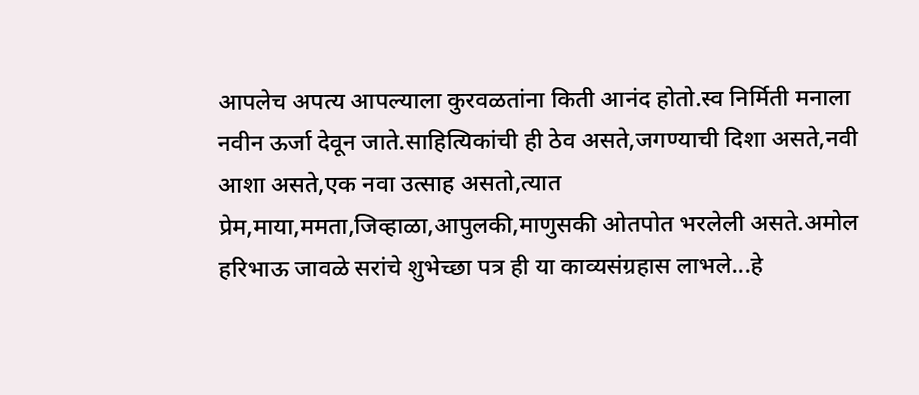आपलेच अपत्य आपल्याला कुरवळतांना किती आनंद होतो.स्व निर्मिती मनाला नवीन ऊर्जा देवून जाते.साहित्यिकांची ही ठेव असते,जगण्याची दिशा असते,नवी आशा असते,एक नवा उत्साह असतो,त्यात प्रेम,माया,ममता,जिव्हाळा,आपुलकी,माणुसकी ओतपोत भरलेली असते.अमोल हरिभाऊ जावळे सरांचे शुभेच्छा पत्र ही या काव्यसंग्रहास लाभले...हे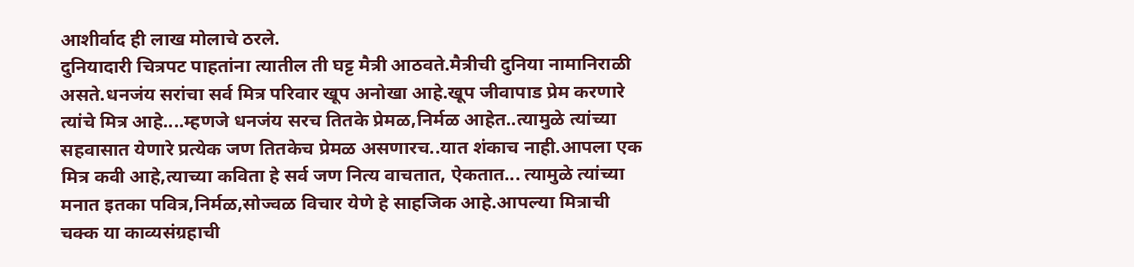आशीर्वाद ही लाख मोलाचे ठरले.
दुनियादारी चित्रपट पाहतांना त्यातील ती घट्ट मैत्री आठवते.मैत्रीची दुनिया नामानिराळी असते.धनजंय सरांचा सर्व मित्र परिवार खूप अनोखा आहे.खूप जीवापाड प्रेम करणारे त्यांचे मित्र आहे....म्हणजे धनजंय सरच तितके प्रेमळ,निर्मळ आहेत..त्यामुळे त्यांच्या सहवासात येणारे प्रत्येक जण तितकेच प्रेमळ असणारच..यात शंकाच नाही.आपला एक मित्र कवी आहे,त्याच्या कविता हे सर्व जण नित्य वाचतात, ऐकतात... त्यामुळे त्यांच्या मनात इतका पवित्र,निर्मळ,सोज्वळ विचार येणे हे साहजिक आहे.आपल्या मित्राची चक्क या काव्यसंग्रहाची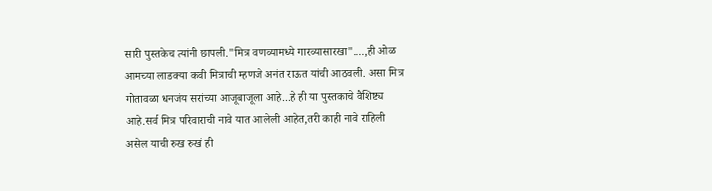सारी पुस्तकेच त्यांनी छापली."मित्र वणव्यामध्ये गारव्यासारखा"....,ही ओळ आमच्या लाडक्या कवी मित्राची म्हणजे अनंत राऊत यांची आठवली. असा मित्र गोतावळा धनजंय सरांच्या आजूबाजूला आहे...हे ही या पुस्तकाचे वैशिष्ट्य आहे.सर्व मित्र परिवाराची नावे यात आलेली आहेत,तरी काही नावे राहिली असेल याची रुख रुखं ही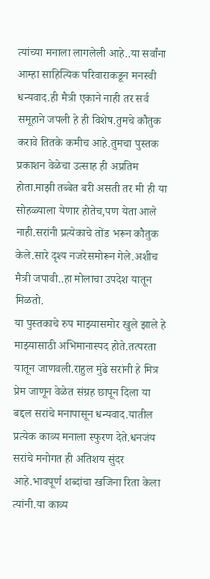त्यांच्या मनाला लागलेली आहे..या सर्वांना आम्हा साहित्यिक परिवाराकडून मनस्वी धन्यवाद.ही मैत्री एकाने नाही तर सर्व समूहाने जपली हे ही विशेष.तुमचे कौतुक करावे तितके कमीच आहे.तुमचा पुस्तक प्रकाशन वेळेचा उत्साह ही अप्रतिम होता.माझी तब्बेत बरी असती तर मी ही या सोहळ्याला येणार होतेच,पण येता आले नाही.सरांनी प्रत्येकाचे तोंड भरून कौतुक केले.सारे दृश्य नजरेसमोरून गेले.अशीच मैत्री जपावी..हा मोलाचा उपदेश यातून मिळतो.
या पुस्तकाचे रुप माझ्यासमोर खुले झाले हे माझ्यासाठी अभिमानास्पद होते.तत्परता यातून जाणवली.राहुल मुंढे सरांनी हे मित्र प्रेम जाणून वेळेत संग्रह छापून दिला या बद्दल सरांचे मनापासून धन्यवाद.यातील प्रत्येक काव्य मनाला स्फुरण देते.धनजंय सरांचे मनोगत ही अतिशय सुंदर आहे.भावपूर्ण शब्दांचा खजिना रिता केला त्यांनी.या काव्य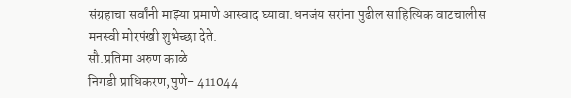संग्रहाचा सर्वांनी माझ्या प्रमाणे आस्वाद घ्यावा.धनजंय सरांना पुढील साहित्यिक वाटचालीस मनस्वी मोरपंखी शुभेच्छा देते.
सौ.प्रतिमा अरुण काळे
निगडी प्राधिकरण,पुणे- 411044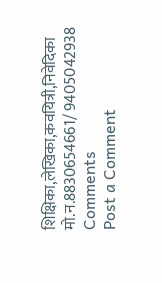शिक्षिका,लेखिका,कवयित्री,निवेदिका
मो.न.8830654661/ 9405042938
Comments
Post a Comment